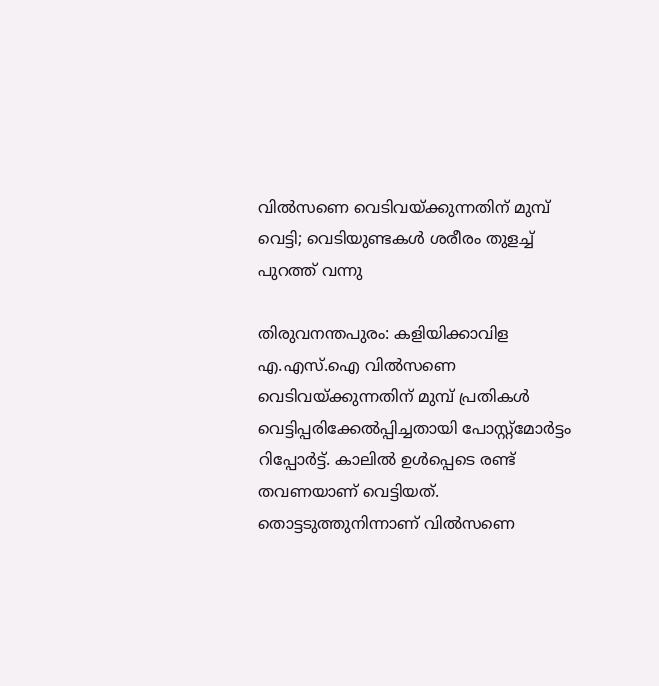വില്‍സണെ വെടിവയ്ക്കുന്നതിന് മുമ്പ് വെട്ടി; വെടിയുണ്ടകള്‍ ശരീരം തുളച്ച് പുറത്ത് വന്നു

തിരുവനന്തപുരം: കളിയിക്കാവിള എ.എസ്.ഐ വില്‍സണെ വെടിവയ്ക്കുന്നതിന് മുമ്പ് പ്രതികള്‍ വെട്ടിപ്പരിക്കേല്‍പ്പിച്ചതായി പോസ്റ്റ്‌മോര്‍ട്ടം റിപ്പോര്‍ട്ട്. കാലില്‍ ഉള്‍പ്പെടെ രണ്ട് തവണയാണ് വെട്ടിയത്. തൊട്ടടുത്തുനിന്നാണ് വില്‍സണെ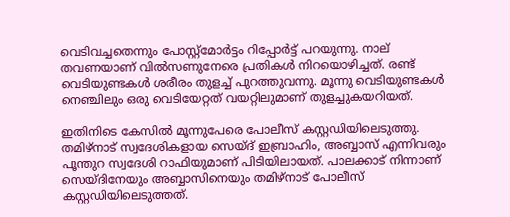വെടിവച്ചതെന്നും പോസ്റ്റ്‌മോര്‍ട്ടം റിപ്പോര്‍ട്ട് പറയുന്നു. നാല് തവണയാണ് വില്‍സണുനേരെ പ്രതികള്‍ നിറയൊഴിച്ചത്. രണ്ട് വെടിയുണ്ടകള്‍ ശരീരം തുളച്ച് പുറത്തുവന്നു. മൂന്നു വെടിയുണ്ടകള്‍ നെഞ്ചിലും ഒരു വെടിയേറ്റത് വയറ്റിലുമാണ് തുളച്ചുകയറിയത്.

ഇതിനിടെ കേസില്‍ മൂന്നുപേരെ പോലീസ് കസ്റ്റഡിയിലെടുത്തു. തമിഴ്‌നാട് സ്വദേശികളായ സെയ്ദ് ഇബ്രാഹിം, അബ്ബാസ് എന്നിവരും പൂന്തുറ സ്വദേശി റാഫിയുമാണ് പിടിയിലായത്. പാലക്കാട് നിന്നാണ് സെയ്ദിനേയും അബ്ബാസിനെയും തമിഴ്‌നാട് പോലീസ് കസ്റ്റഡിയിലെടുത്തത്.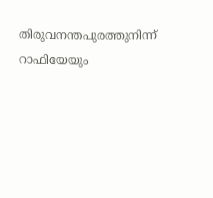തിരുവനന്തപുരത്തുനിന്ന് റാഫിയേയും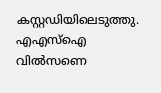കസ്റ്റഡിയിലെടുത്തു. എഎസ്‌ഐ വില്‍സണെ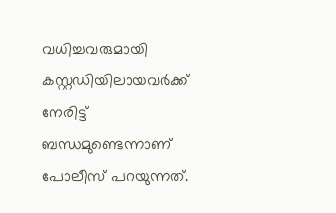വധിച്ചവരുമായി കസ്റ്റഡിയിലായവര്‍ക്ക് നേരിട്ട് ബന്ധമുണ്ടെന്നാണ് പോലീസ് പറയുന്നത്.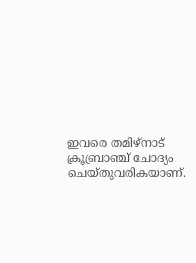ഇവരെ തമിഴ്‌നാട് ക്രൂബ്രാഞ്ച് ചോദ്യം ചെയ്തുവരികയാണ്.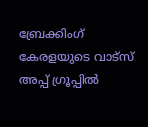ബ്രേക്കിംഗ് കേരളയുടെ വാട്സ് അപ്പ് ഗ്രൂപ്പിൽ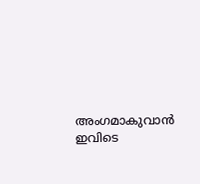അംഗമാകുവാൻ ഇവിടെ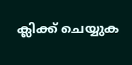ക്ലിക്ക് ചെയ്യുക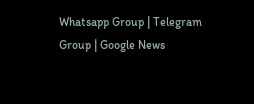Whatsapp Group | Telegram Group | Google News